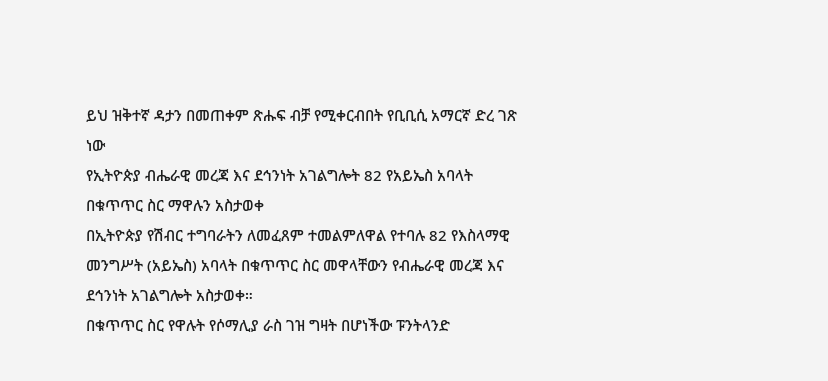ይህ ዝቅተኛ ዳታን በመጠቀም ጽሑፍ ብቻ የሚቀርብበት የቢቢሲ አማርኛ ድረ ገጽ ነው
የኢትዮጵያ ብሔራዊ መረጃ እና ደኅንነት አገልግሎት 82 የአይኤስ አባላት በቁጥጥር ስር ማዋሉን አስታወቀ
በኢትዮጵያ የሽብር ተግባራትን ለመፈጸም ተመልምለዋል የተባሉ 82 የእስላማዊ መንግሥት (አይኤስ) አባላት በቁጥጥር ስር መዋላቸውን የብሔራዊ መረጃ እና ደኅንነት አገልግሎት አስታወቀ።
በቁጥጥር ስር የዋሉት የሶማሊያ ራስ ገዝ ግዛት በሆነችው ፑንትላንድ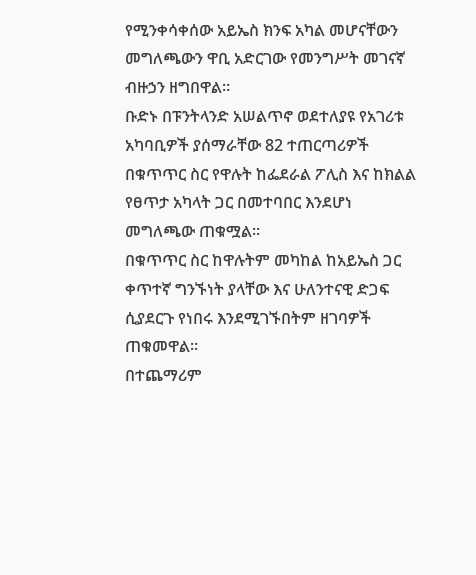የሚንቀሳቀሰው አይኤስ ክንፍ አካል መሆናቸውን መግለጫውን ዋቢ አድርገው የመንግሥት መገናኛ ብዙኃን ዘግበዋል።
ቡድኑ በፑንትላንድ አሠልጥኖ ወደተለያዩ የአገሪቱ አካባቢዎች ያሰማራቸው 82 ተጠርጣሪዎች በቁጥጥር ስር የዋሉት ከፌደራል ፖሊስ እና ከክልል የፀጥታ አካላት ጋር በመተባበር እንደሆነ መግለጫው ጠቁሟል።
በቁጥጥር ስር ከዋሉትም መካከል ከአይኤስ ጋር ቀጥተኛ ግንኙነት ያላቸው እና ሁለንተናዊ ድጋፍ ሲያደርጉ የነበሩ እንደሚገኙበትም ዘገባዎች ጠቁመዋል።
በተጨማሪም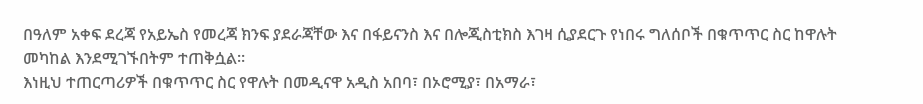በዓለም አቀፍ ደረጃ የአይኤስ የመረጃ ክንፍ ያደራጃቸው እና በፋይናንስ እና በሎጂስቲክስ እገዛ ሲያደርጉ የነበሩ ግለሰቦች በቁጥጥር ስር ከዋሉት መካከል እንደሚገኙበትም ተጠቅሷል።
እነዚህ ተጠርጣሪዎች በቁጥጥር ስር የዋሉት በመዲናዋ አዲስ አበባ፣ በኦሮሚያ፣ በአማራ፣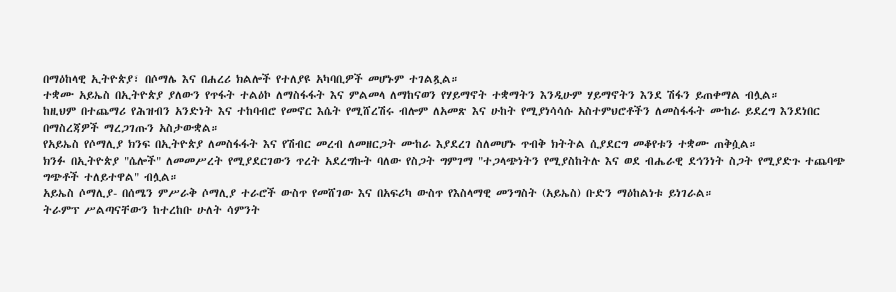በማዕከላዊ ኢትዮጵያ፣ በሶማሌ እና በሐረሪ ክልሎች የተለያዩ አካባቢዎች መሆኑም ተገልጿል።
ተቋሙ አይኤስ በኢትዮጵያ ያለውን የጥፋት ተልዕኮ ለማስፋፋት እና ምልመላ ለማከናወን የሃይማኖት ተቋማትን እንዲሁም ሃይማኖትን እንደ ሽፋን ይጠቀማል ብሏል።
ከዚህም በተጨማሪ የሕዝብን አንድነት እና ተከባብሮ የመኖር እሴት የሚሸረሽሩ ብሎም ለአመጽ እና ሁከት የሚያነሳሳሱ አስተምህሮቶችን ለመስፋፋት ሙከራ ይደረግ እንደነበር በማስረጃዎች ማረጋገጡን አስታውቋል።
የአይኤስ የሶማሊያ ክንፍ በኢትዮጵያ ለመስፋፋት እና የሽብር መረብ ለመዘርጋት ሙከራ እያደረገ ስለመሆኑ ጥብቅ ክትትል ሲያደርግ መቆየቱን ተቋሙ ጠቅሷል።
ክንፉ በኢትዮጵያ "ሴሎች" ለመመሥረት የሚያደርገውን ጥረት አደረግኩት ባለው የስጋት ግምገማ "ተጋላጭነትን የሚያስከትሉ እና ወደ ብሔራዊ ደኅንነት ስጋት የሚያድጉ ተጨባጭ ግጭቶች ተለይተዋል" ብሏል።
አይኤስ ሶማሊያ- በሰሜን ምሥራቅ ሶማሊያ ተራሮች ውስጥ የመሸገው እና በአፍሪካ ውስጥ የእስላማዊ መንግስት (አይኤስ) ቡድን ማዕከልነቱ ይነገራል።
ትራምፕ ሥልጣናቸውን ከተረከቡ ሁለት ሳምንት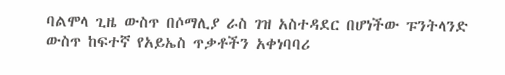ባልሞላ ጊዜ ውስጥ በሶማሊያ ራስ ገዝ አስተዳደር በሆነችው ፑንትላንድ ውስጥ ከፍተኛ የአይኤስ ጥቃቶችን አቀነባባሪ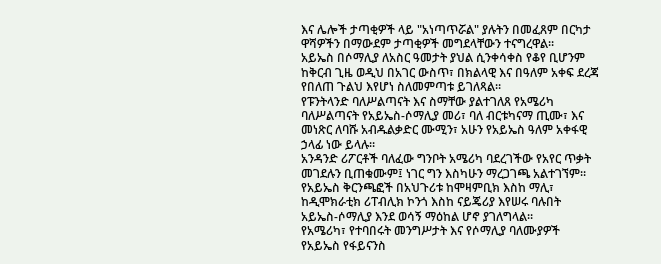እና ሌሎች ታጣቂዎች ላይ "አነጣጥሯል" ያሉትን በመፈጸም በርካታ ዋሻዎችን በማውደም ታጣቂዎች መግደላቸውን ተናግረዋል።
አይኤስ በሶማሊያ ለአስር ዓመታት ያህል ሲንቀሳቀስ የቆየ ቢሆንም ከቅርብ ጊዜ ወዲህ በአገር ውስጥ፣ በክልላዊ እና በዓለም አቀፍ ደረጃ የበለጠ ጉልህ እየሆነ ስለመምጣቱ ይገለጻል።
የፑንትላንድ ባለሥልጣናት እና ስማቸው ያልተገለጸ የአሜሪካ ባለሥልጣናት የአይኤስ-ሶማሊያ መሪ፣ ባለ ብርቱካናማ ጢሙ፣ እና መነጽር ለባሹ አብዱልቃድር ሙሚን፣ አሁን የአይኤስ ዓለም አቀፋዊ ኃላፊ ነው ይላሉ።
አንዳንድ ሪፖርቶች ባለፈው ግንቦት አሜሪካ ባደረገችው የአየር ጥቃት መገደሉን ቢጠቁሙም፤ ነገር ግን እስካሁን ማረጋገጫ አልተገኘም።
የአይኤስ ቅርንጫፎች በአህጉሪቱ ከሞዛምቢክ እስከ ማሊ፣ ከዲሞክራቲክ ሪፐብሊክ ኮንጎ እስከ ናይጄሪያ እየሠሩ ባሉበት አይኤስ-ሶማሊያ እንደ ወሳኝ ማዕከል ሆኖ ያገለግላል።
የአሜሪካ፣ የተባበሩት መንግሥታት እና የሶማሊያ ባለሙያዎች የአይኤስ የፋይናንስ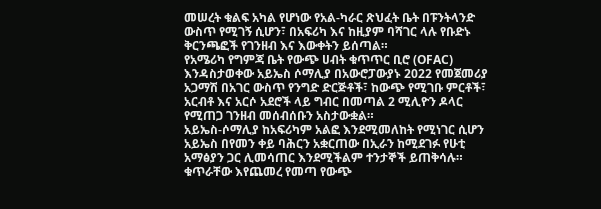መሠረት ቁልፍ አካል የሆነው የአል-ካራር ጽህፈት ቤት በፑንትላንድ ውስጥ የሚገኝ ሲሆን፣ በአፍሪካ እና ከዚያም ባሻገር ላሉ የቡድኑ ቅርንጫፎች የገንዘብ እና እውቀትን ይሰጣል።
የአሜሪካ የግምጃ ቤት የውጭ ሀብት ቁጥጥር ቢሮ (OFAC) እንዳስታወቀው አይኤስ ሶማሊያ በአውሮፓውያኑ 2022 የመጀመሪያ አጋማሽ በአገር ውስጥ የንግድ ድርጅቶች፣ ከውጭ የሚገቡ ምርቶች፣ አርብቶ እና አርሶ አደሮች ላይ ግብር በመጣል 2 ሚሊዮን ዶላር የሚጠጋ ገንዘብ መሰብሰቡን አስታውቋል።
አይኤስ-ሶማሊያ ከአፍሪካም አልፎ እንደሚመለከት የሚነገር ሲሆን አይኤስ በየመን ቀይ ባሕርን አቋርጠው በኢራን ከሚደገፉ የሁቲ አማፅያን ጋር ሊመሳጠር እንደሚችልም ተንታኞች ይጠቅሳሉ።
ቁጥራቸው እየጨመረ የመጣ የውጭ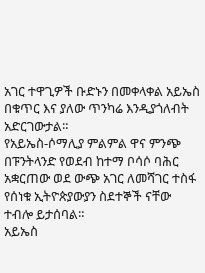አገር ተዋጊዎች ቡድኑን በመቀላቀል አይኤስ በቁጥር እና ያለው ጥንካሬ እንዲያጎለብት አድርገውታል።
የአይኤስ-ሶማሊያ ምልምል ዋና ምንጭ በፑንትላንድ የወደብ ከተማ ቦሳሶ ባሕር አቋርጠው ወደ ውጭ አገር ለመሻገር ተስፋ የሰነቁ ኢትዮጵያውያን ስደተኞች ናቸው ተብሎ ይታሰባል።
አይኤስ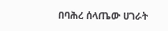በባሕረ ሰላጤው ሀገራት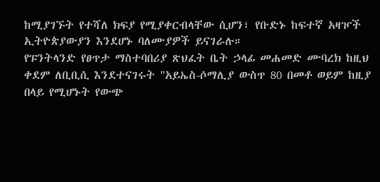ከሚያገኙት የተሻለ ክፍያ የሚያቀርብላቸው ሲሆን፣ የቡድኑ ከፍተኛ አዛዦች ኢትዮጵያውያን እንደሆኑ ባለሙያዎች ይናገራሉ።
የፑንትላንድ የፀጥታ ማስተባበሪያ ጽህፈት ቤት ኃላፊ መሐመድ ሙባረክ ከዚህ ቀደም ለቢቢሲ እንደተናገሩት "አይኤስ-ሶማሊያ ውስጥ 80 በመቶ ወይም ከዚያ በላይ የሚሆኑት የውጭ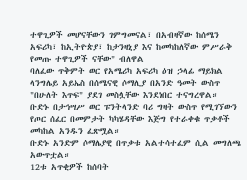ተዋጊዎች መሆናቸውን ገምግመናል፣ በአብዛኛው ከሰሜን አፍሪካ፣ ከኢትዮጵያ፣ ከታንዛኒያ እና ከመካከለኛው ምሥራቅ የመጡ ተዋጊዎች ናቸው" ብለዋል
ባለፈው ጥቅምት ወር የአሜሪካ አፍሪካ ዕዝ ኃላፊ ማይክል ላንግሌይ አይኤስ በሰሜናዊ ሶማሊያ በአንድ ዓመት ውስጥ "በሁለት እጥፍ" ያደገ መስሏቸው እንደነበር ተናግረዋል።
ቡድኑ በታኅሣሥ ወር ፑንትላንድ ባሪ ግዛት ውስጥ የሚገኘውን የጦር ሰፈር በመምታት ካካሄዳቸው እጅግ የተራቀቁ ጥቃቶች መካከል አንዱን ፈጽሟል።
ቡድኑ አንድም ሶማሌያዊ በጥቃቱ አልተሳተፈም ሲል መግለጫ አውጥቷል።
12ቱ አጥቂዎች ከሰባት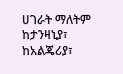ሀገራት ማለትም ከታንዛኒያ፣ ከአልጄሪያ፣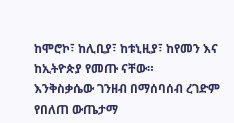ከሞሮኮ፣ ከሊቢያ፣ ከቱኒዚያ፣ ከየመን እና ከኢትዮጵያ የመጡ ናቸው።
እንቅስቃሴው ገንዘብ በማሰባሰብ ረገድም የበለጠ ውጤታማ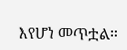እየሆነ መጥቷል።